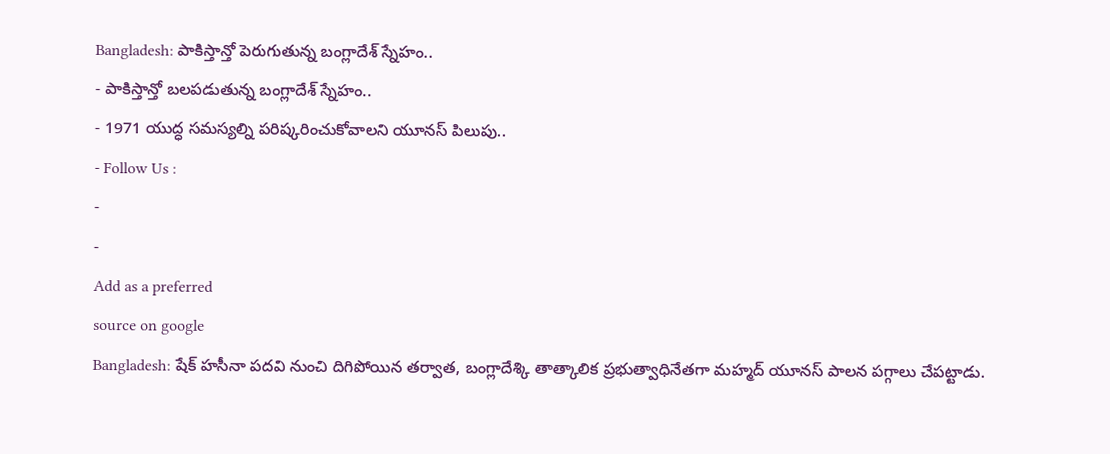Bangladesh: పాకిస్తాన్తో పెరుగుతున్న బంగ్లాదేశ్ స్నేహం..
- పాకిస్తాన్తో బలపడుతున్న బంగ్లాదేశ్ స్నేహం..
- 1971 యుద్ధ సమస్యల్ని పరిష్కరించుకోవాలని యూనస్ పిలుపు..
- Follow Us :
-
-
Add as a preferred
source on google
Bangladesh: షేక్ హసీనా పదవి నుంచి దిగిపోయిన తర్వాత, బంగ్లాదేశ్కి తాత్కాలిక ప్రభుత్వాధినేతగా మహ్మద్ యూనస్ పాలన పగ్గాలు చేపట్టాడు.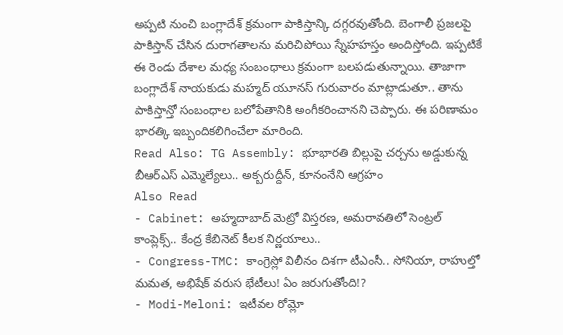అప్పటి నుంచి బంగ్లాదేశ్ క్రమంగా పాకిస్తాన్కి దగ్గరవుతోంది. బెంగాలీ ప్రజలపై పాకిస్తాన్ చేసిన దురాగతాలను మరిచిపోయి స్నేహహస్తం అందిస్తోంది. ఇప్పటికే ఈ రెండు దేశాల మధ్య సంబంధాలు క్రమంగా బలపడుతున్నాయి. తాజాగా బంగ్లాదేశ్ నాయకుడు మహ్మద్ యూనస్ గురువారం మాట్లాడుతూ.. తాను పాకిస్తాన్తో సంబంధాల బలోపేతానికి అంగీకరించానని చెప్పారు. ఈ పరిణామం భారత్కి ఇబ్బందికలిగించేలా మారింది.
Read Also: TG Assembly: భూభారతి బిల్లుపై చర్చను అడ్డుకున్న బీఆర్ఎస్ ఎమ్మెల్యేలు.. అక్బరుద్దీన్, కూనంనేని ఆగ్రహం
Also Read
- Cabinet: అహ్మదాబాద్ మెట్రో విస్తరణ, అమరావతిలో సెంట్రల్ కాంప్లెక్స్.. కేంద్ర కేబినెట్ కీలక నిర్ణయాలు..
- Congress-TMC: కాంగ్రెస్లో విలీనం దిశగా టీఎంసీ.. సోనియా, రాహుల్తో మమత, అభిషేక్ వరుస భేటీలు! ఏం జరుగుతోంది!?
- Modi-Meloni: ఇటీవల రోమ్లో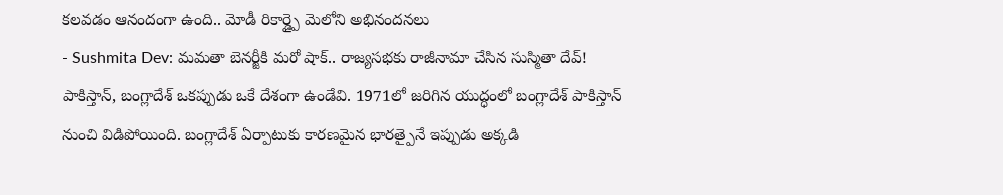కలవడం ఆనందంగా ఉంది.. మోడీ రికార్డ్పై మెలోని అభినందనలు
- Sushmita Dev: మమతా బెనర్జీకి మరో షాక్.. రాజ్యసభకు రాజీనామా చేసిన సుస్మితా దేవ్!
పాకిస్తాన్, బంగ్లాదేశ్ ఒకప్పుడు ఒకే దేశంగా ఉండేవి. 1971లో జరిగిన యుద్ధంలో బంగ్లాదేశ్ పాకిస్తాన్ నుంచి విడిపోయింది. బంగ్లాదేశ్ ఏర్పాటుకు కారణమైన భారత్పైనే ఇప్పుడు అక్కడి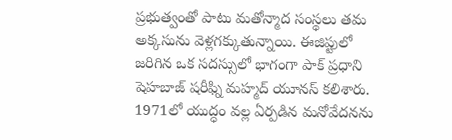ప్రభుత్వంతో పాటు మతోన్మాద సంస్థలు తమ అక్కసును వెళ్లగక్కుతున్నాయి. ఈజిప్టులో జరిగిన ఒక సదస్సులో భాగంగా పాక్ ప్రధాని షెహబాజ్ షరీఫ్ని మహ్మద్ యూనస్ కలిశారు. 1971లో యుద్ధం వల్ల ఏర్పడిన మనోవేదనను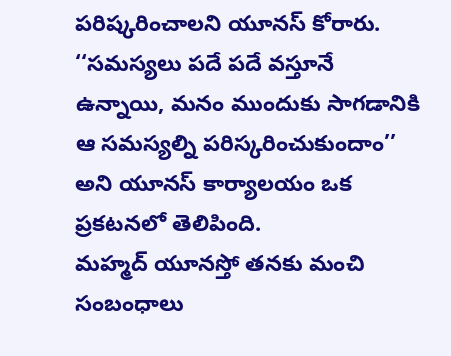పరిష్కరించాలని యూనస్ కోరారు. ‘‘సమస్యలు పదే పదే వస్తూనే ఉన్నాయి, మనం ముందుకు సాగడానికి ఆ సమస్యల్ని పరిస్కరించుకుందాం’’ అని యూనస్ కార్యాలయం ఒక ప్రకటనలో తెలిపింది.
మహ్మద్ యూనస్తో తనకు మంచి సంబంధాలు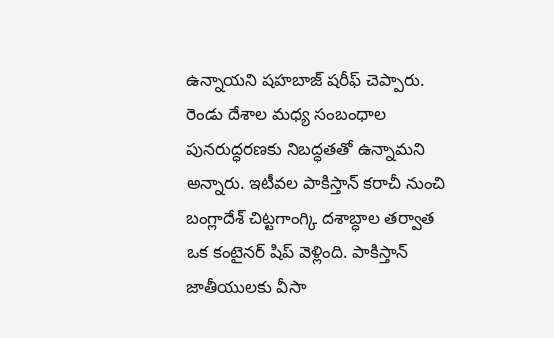ఉన్నాయని షహబాజ్ షరీఫ్ చెప్పారు. రెండు దేశాల మధ్య సంబంధాల పునరుద్ధరణకు నిబద్ధతతో ఉన్నామని అన్నారు. ఇటీవల పాకిస్తాన్ కరాచీ నుంచి బంగ్లాదేశ్ చిట్టగాంగ్కి దశాబ్ధాల తర్వాత ఒక కంటైనర్ షిప్ వెళ్లింది. పాకిస్తాన్ జాతీయులకు వీసా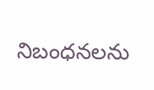నిబంధనలను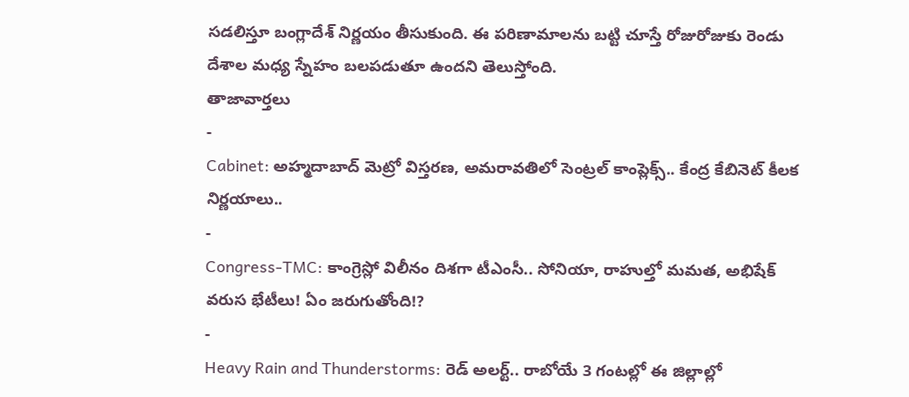సడలిస్తూ బంగ్లాదేశ్ నిర్ణయం తీసుకుంది. ఈ పరిణామాలను బట్టి చూస్తే రోజురోజుకు రెండు దేశాల మధ్య స్నేహం బలపడుతూ ఉందని తెలుస్తోంది.
తాజావార్తలు
-
Cabinet: అహ్మదాబాద్ మెట్రో విస్తరణ, అమరావతిలో సెంట్రల్ కాంప్లెక్స్.. కేంద్ర కేబినెట్ కీలక నిర్ణయాలు..
-
Congress-TMC: కాంగ్రెస్లో విలీనం దిశగా టీఎంసీ.. సోనియా, రాహుల్తో మమత, అభిషేక్ వరుస భేటీలు! ఏం జరుగుతోంది!?
-
Heavy Rain and Thunderstorms: రెడ్ అలర్ట్.. రాబోయే 3 గంటల్లో ఈ జిల్లాల్లో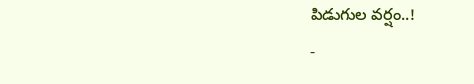పిడుగుల వర్షం..!
-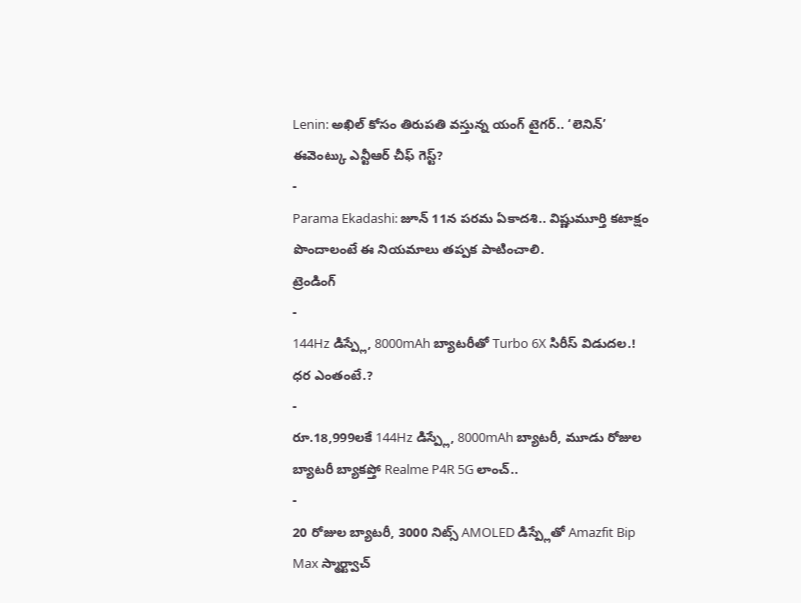Lenin: అఖిల్ కోసం తిరుపతి వస్తున్న యంగ్ టైగర్.. ‘లెనిన్’ ఈవెంట్కు ఎన్టీఆర్ చీఫ్ గెస్ట్?
-
Parama Ekadashi: జూన్ 11న పరమ ఏకాదశి.. విష్ణుమూర్తి కటాక్షం పొందాలంటే ఈ నియమాలు తప్పక పాటించాలి.
ట్రెండింగ్
-
144Hz డిస్ప్లే, 8000mAh బ్యాటరీతో Turbo 6X సిరీస్ విడుదల.! ధర ఎంతంటే.?
-
రూ.18,999లకే 144Hz డిస్ప్లే, 8000mAh బ్యాటరీ, మూడు రోజుల బ్యాటరీ బ్యాకప్తో Realme P4R 5G లాంచ్..
-
20 రోజుల బ్యాటరీ, 3000 నిట్స్ AMOLED డిస్ప్లేతో Amazfit Bip Max స్మార్ట్వాచ్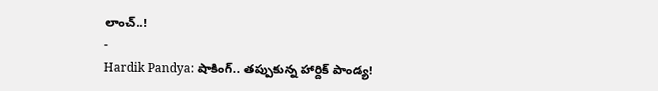లాంచ్..!
-
Hardik Pandya: షాకింగ్.. తప్పుకున్న హార్దిక్ పాండ్య!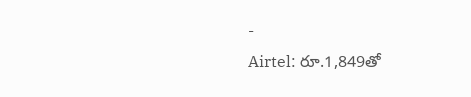-
Airtel: రూ.1,849తో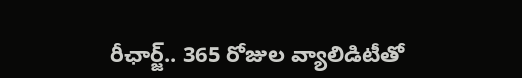రీఛార్జ్.. 365 రోజుల వ్యాలిడిటీతో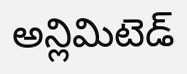అన్లిమిటెడ్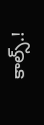కాల్స్.!